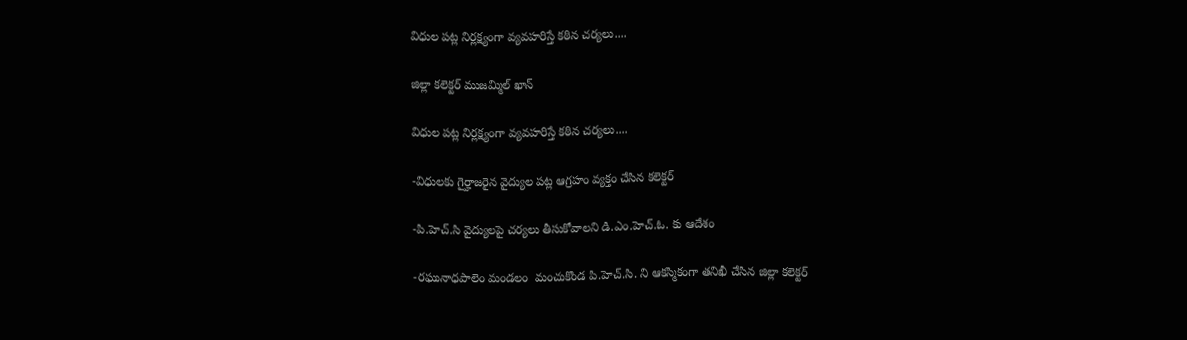విధుల పట్ల నిర్లక్ష్యంగా వ్యవహరిస్తే కఠిన చర్యలు....

జిల్లా కలెక్టర్ ముజమ్మిల్ ఖాన్

విధుల పట్ల నిర్లక్ష్యంగా వ్యవహరిస్తే కఠిన చర్యలు....

-విధులకు గైర్హాజరైన వైద్యుల పట్ల ఆగ్రహం వ్యక్తం చేసిన కలెక్టర్

-పి.హెచ్.సి వైద్యులపై చర్యలు తీసుకోవాలని డి.ఎం.హెచ్.ఓ. కు ఆదేశం

-రఘునాధపాలెం మండలం  మంచుకొండ పి.హెచ్.సి. ని ఆకస్మికంగా తనిఖీ చేసిన జిల్లా కలెక్టర్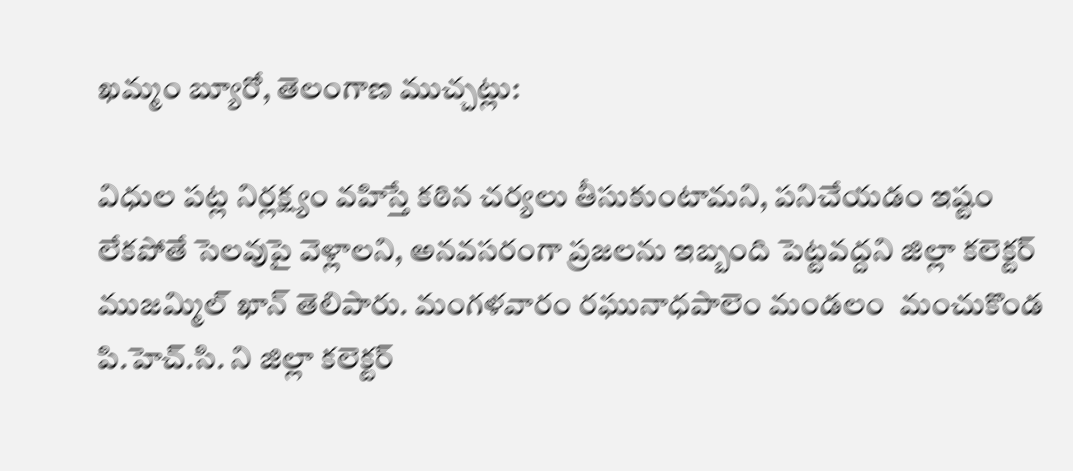ఖమ్మం బ్యూరో, తెలంగాణ ముచ్చట్లు:

విధుల పట్ల నిర్లక్ష్యం వహిస్తే కఠిన చర్యలు తీసుకుంటామని, పనిచేయడం ఇష్టం లేకపోతే సెలవుపై వెళ్లాలని, అనవసరంగా ప్రజలను ఇబ్బంది పెట్టవద్దని జిల్లా కలెక్టర్ ముజమ్మిల్ ఖాన్ తెలిపారు. మంగళవారం రఘునాధపాలెం మండలం  మంచుకొండ పి.హెచ్.సి. ని జిల్లా కలెక్టర్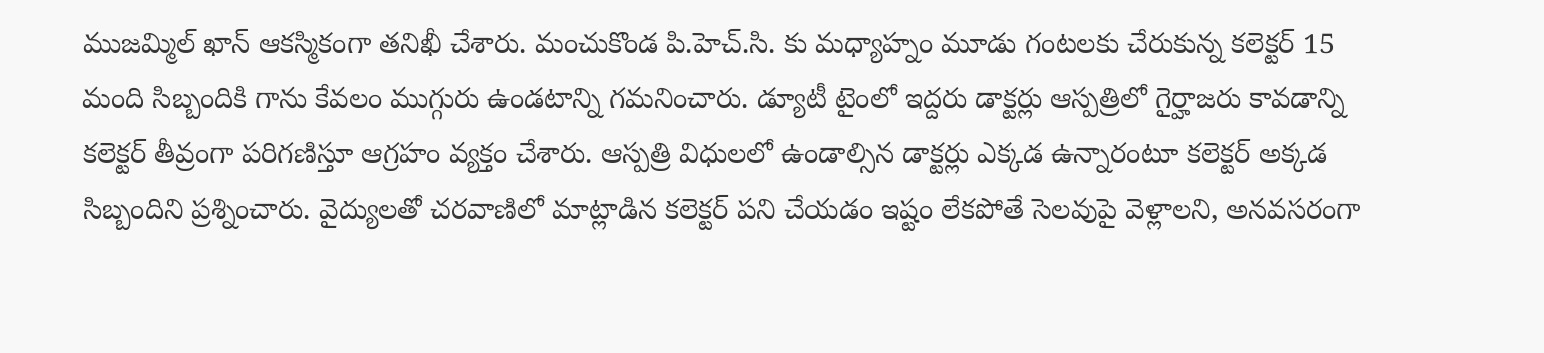ముజమ్మిల్ ఖాన్ ఆకస్మికంగా తనిఖీ చేశారు. మంచుకొండ పి.హెచ్.సి. కు మధ్యాహ్నం మూడు గంటలకు చేరుకున్న కలెక్టర్ 15 మంది సిబ్బందికి గాను కేవలం ముగ్గురు ఉండటాన్ని గమనించారు. డ్యూటీ టైంలో ఇద్దరు డాక్టర్లు ఆస్పత్రిలో గైర్హాజరు కావడాన్ని కలెక్టర్ తీవ్రంగా పరిగణిస్తూ ఆగ్రహం వ్యక్తం చేశారు. ఆస్పత్రి విధులలో ఉండాల్సిన డాక్టర్లు ఎక్కడ ఉన్నారంటూ కలెక్టర్ అక్కడ సిబ్బందిని ప్రశ్నించారు. వైద్యులతో చరవాణిలో మాట్లాడిన కలెక్టర్ పని చేయడం ఇష్టం లేకపోతే సెలవుపై వెళ్లాలని, అనవసరంగా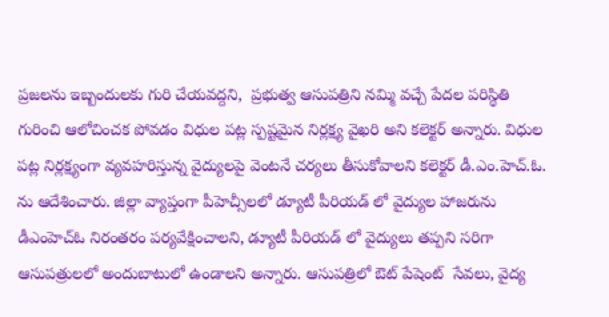ప్రజలను ఇబ్బందులకు గురి చేయవద్దని,  ప్రభుత్వ ఆసుపత్రిని నమ్మి వచ్చే పేదల పరిస్థితి  గురించి ఆలోచించక పోవడం విధుల పట్ల స్పష్టమైన నిర్లక్ష్య వైఖరి అని కలెక్టర్ అన్నారు. విధుల పట్ల నిర్లక్ష్యంగా వ్యవహరిస్తున్న వైద్యులపై వెంటనే చర్యలు తీసుకోవాలని కలెక్టర్ డీ.ఎం.హెచ్.ఓ. ను ఆదేశించారు. జిల్లా వ్యాప్తంగా పీహెచ్సీలలో డ్యూటీ పీరియడ్ లో వైద్యుల హాజరును డీఎంహెచ్ఓ నిరంతరం పర్యవేక్షించాలని, డ్యూటీ పీరియడ్ లో వైద్యులు తప్పని సరిగా ఆసుపత్రులలో అందుబాటులో ఉండాలని అన్నారు. ఆసుపత్రిలో ఔట్ పేషెంట్  సేవలు, వైద్య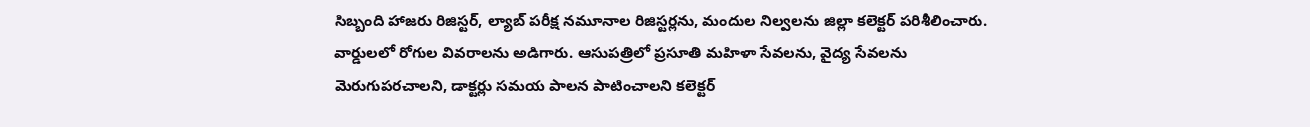సిబ్బంది హాజరు రిజిస్టర్, ల్యాబ్ పరీక్ష నమూనాల రిజిస్టర్లను, మందుల నిల్వలను జిల్లా కలెక్టర్ పరిశీలించారు. వార్డులలో రోగుల వివరాలను అడిగారు. ఆసుపత్రిలో ప్రసూతి మహిళా సేవలను, వైద్య సేవలను మెరుగుపరచాలని, డాక్టర్లు సమయ పాలన పాటించాలని కలెక్టర్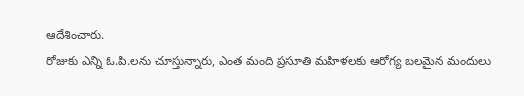ఆదేశించారు.
రోజుకు ఎన్ని ఓ.పి.లను చూస్తున్నారు, ఎంత మంది ప్రసూతి మహిళలకు ఆరోగ్య బలమైన మందులు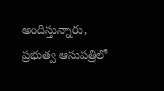అందిస్తున్నారు, ప్రభుత్వ ఆసుపత్రిలో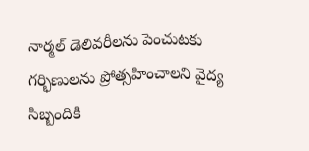నార్మల్ డెలివరీలను పెంచుటకు గర్భిణులను ప్రోత్సహించాలని వైద్య సిబ్బందికి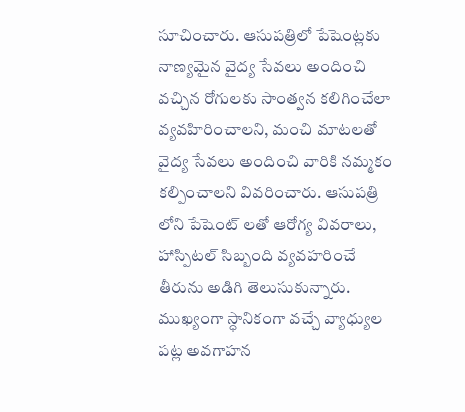సూచించారు. ఆసుపత్రిలో పేషెంట్లకు నాణ్యమైన వైద్య సేవలు అందించి వచ్చిన రోగులకు సాంత్వన కలిగించేలా వ్యవహిరించాలని, మంచి మాటలతో వైద్య సేవలు అందించి వారికి నమ్మకం కల్పించాలని వివరించారు. ఆసుపత్రి లోని పేషెంట్ లతో ఆరోగ్య వివరాలు, హాస్పిటల్ సిబ్బంది వ్యవహరించే తీరును అడిగి తెలుసుకున్నారు. ముఖ్యంగా స్ధానికంగా వచ్చే వ్యాధ్యుల పట్ల అవగాహన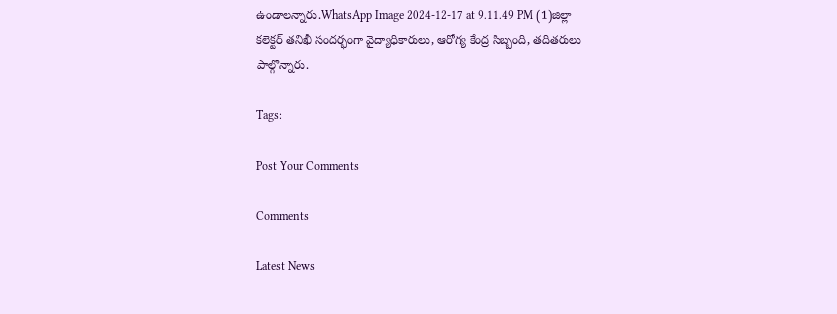ఉండాలన్నారు.WhatsApp Image 2024-12-17 at 9.11.49 PM (1)జిల్లా కలెక్టర్ తనిఖీ సందర్భంగా వైద్యాధికారులు, ఆరోగ్య కేంద్ర సిబ్బంది, తదితరులు పాల్గొన్నారు.

Tags:

Post Your Comments

Comments

Latest News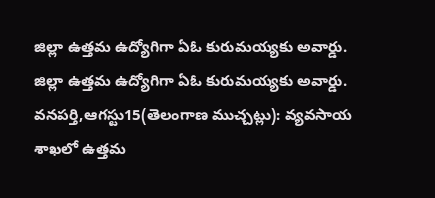జిల్లా ఉత్తమ ఉద్యోగిగా ఏఓ కురుమయ్యకు అవార్డు. జిల్లా ఉత్తమ ఉద్యోగిగా ఏఓ కురుమయ్యకు అవార్డు.
వనపర్తి,ఆగస్టు15(తెలంగాణ ముచ్చట్లు): వ్యవసాయ శాఖలో ఉత్తమ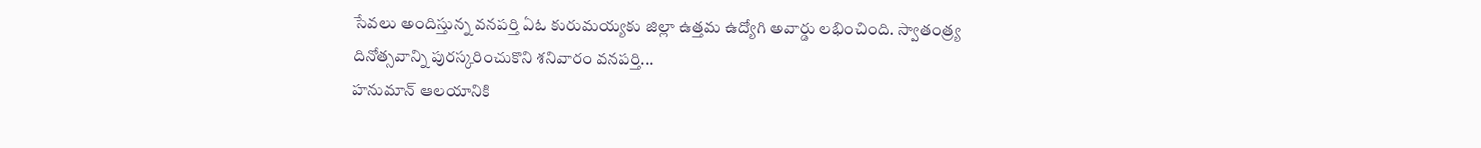సేవలు అందిస్తున్న వనపర్తి ఏఓ కురుమయ్యకు జిల్లా ఉత్తమ ఉద్యోగి అవార్డు లభించింది. స్వాతంత్ర్య దినోత్సవాన్ని పురస్కరించుకొని శనివారం వనపర్తి...
హనుమాన్ ఆలయానికి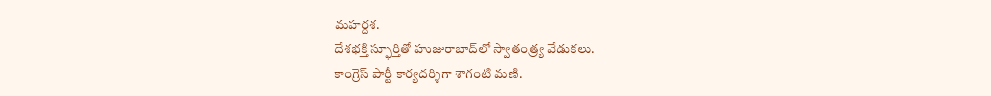మహర్దశ.
దేశభక్తి స్ఫూర్తితో హుజురాబాద్‌లో స్వాతంత్ర్య వేడుకలు.
కాంగ్రెస్ పార్టీ కార్యదర్శిగా శాగంటి మణి.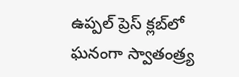ఉప్పల్ ప్రెస్ క్లబ్‌లో ఘనంగా స్వాతంత్ర్య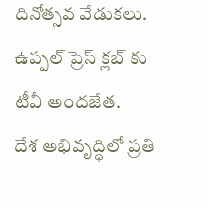దినోత్సవ వేడుకలు.
ఉప్పల్ ప్రెస్ క్లబ్‌ కు టీవీ అందజేత.
దేశ అభివృద్ధిలో ప్రతి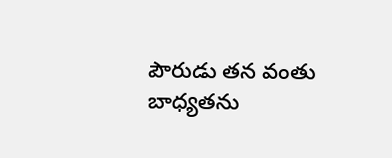పౌరుడు తన వంతు బాధ్యతను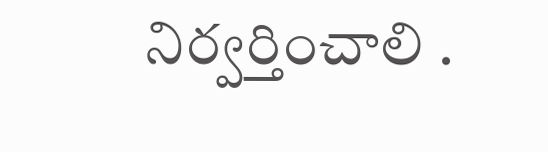నిర్వర్తించాలి .